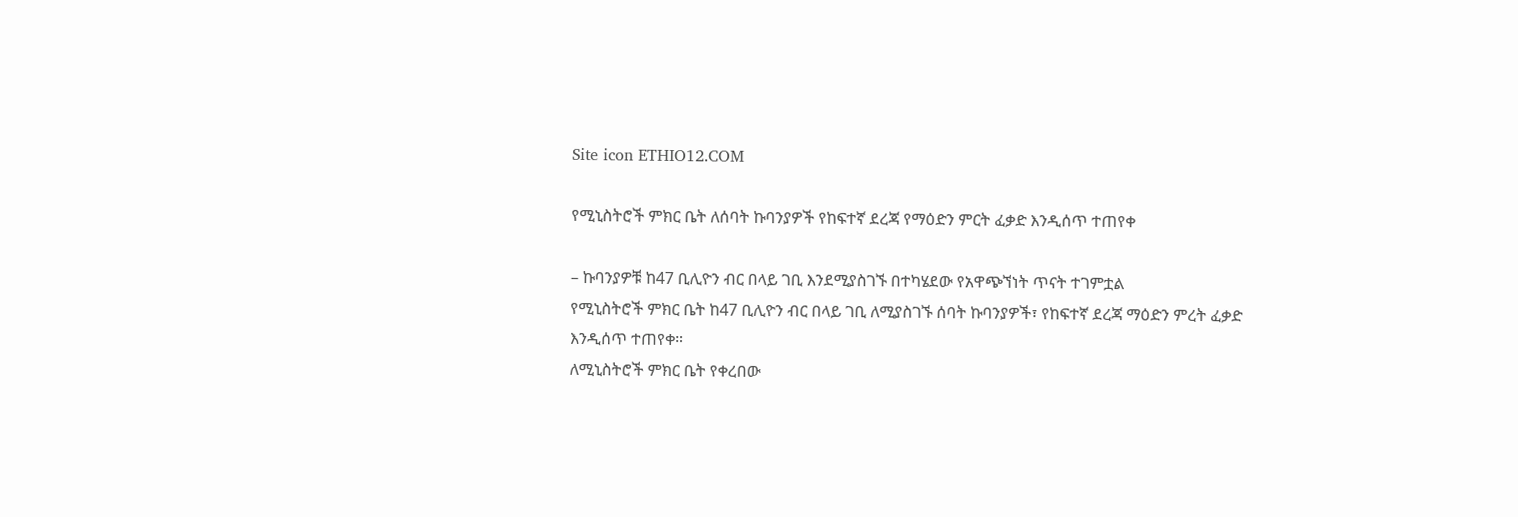Site icon ETHIO12.COM

የሚኒስትሮች ምክር ቤት ለሰባት ኩባንያዎች የከፍተኛ ደረጃ የማዕድን ምርት ፈቃድ እንዲሰጥ ተጠየቀ

– ኩባንያዎቹ ከ47 ቢሊዮን ብር በላይ ገቢ እንደሚያስገኙ በተካሄደው የአዋጭኘነት ጥናት ተገምቷል
የሚኒስትሮች ምክር ቤት ከ47 ቢሊዮን ብር በላይ ገቢ ለሚያስገኙ ሰባት ኩባንያዎች፣ የከፍተኛ ደረጃ ማዕድን ምረት ፈቃድ እንዲሰጥ ተጠየቀ።
ለሚኒስትሮች ምክር ቤት የቀረበው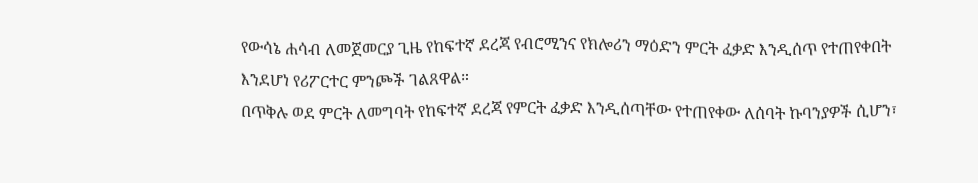የውሳኔ ሐሳብ ለመጀመርያ ጊዜ የከፍተኛ ደረጃ የብሮሚንና የክሎሪን ማዕድን ምርት ፈቃድ እንዲሰጥ የተጠየቀበት እንደሆነ የሪፖርተር ምንጮች ገልጸዋል።
በጥቅሉ ወደ ምርት ለመግባት የከፍተኛ ደረጃ የምርት ፈቃድ እንዲሰጣቸው የተጠየቀው ለሰባት ኩባንያዎች ሲሆን፣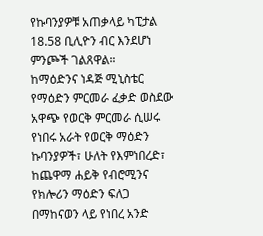የኩባንያዎቹ አጠቃላይ ካፒታል 18.58 ቢሊዮን ብር እንደሆነ ምንጮች ገልጸዋል።
ከማዕድንና ነዳጅ ሚኒስቴር የማዕድን ምርመራ ፈቃድ ወስደው አዋጭ የወርቅ ምርመራ ሲሠሩ የነበሩ አራት የወርቅ ማዕድን ኩባንያዎች፣ ሁለት የእምነበረድ፣ ከጨዋማ ሐይቅ የብሮሚንና የክሎሪን ማዕድን ፍለጋ በማከናወን ላይ የነበረ አንድ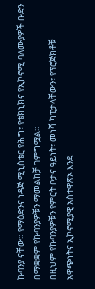ኩባንያ ናቸው። የማዕድንና ነዳጅ ሚኒስቴር የሕግ፣ የቴክኒክና የኢኮኖሚ ባለሙያዎች ቡድን በማቋቋም የኩባንያዎቹን ማመልከቻ ገምግሟል።
በዚህም የኩባንያዎቹን የምርት ቦታና ዓይነት፣ መነሻ ካፒታላቸውን፣ የፕሮጅክቶቹ አዋጭነትና ኢኮኖሚያዊ አስተዋጽኦ እንደ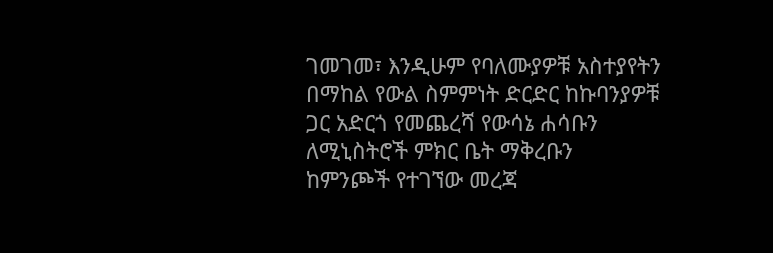ገመገመ፣ እንዲሁም የባለሙያዎቹ አስተያየትን በማከል የውል ስምምነት ድርድር ከኩባንያዎቹ ጋር አድርጎ የመጨረሻ የውሳኔ ሐሳቡን ለሚኒስትሮች ምክር ቤት ማቅረቡን ከምንጮች የተገኘው መረጃ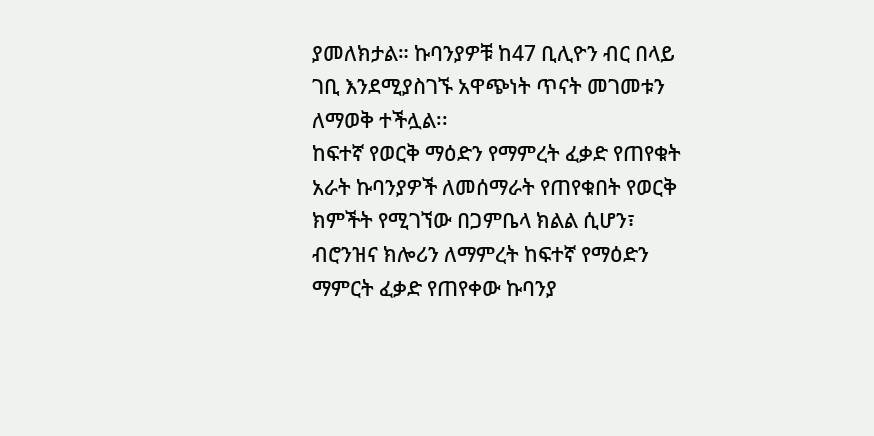ያመለክታል። ኩባንያዎቹ ከ47 ቢሊዮን ብር በላይ ገቢ እንደሚያስገኙ አዋጭነት ጥናት መገመቱን ለማወቅ ተችሏል፡፡
ከፍተኛ የወርቅ ማዕድን የማምረት ፈቃድ የጠየቁት አራት ኩባንያዎች ለመሰማራት የጠየቁበት የወርቅ ክምችት የሚገኘው በጋምቤላ ክልል ሲሆን፣ ብሮንዝና ክሎሪን ለማምረት ከፍተኛ የማዕድን ማምርት ፈቃድ የጠየቀው ኩባንያ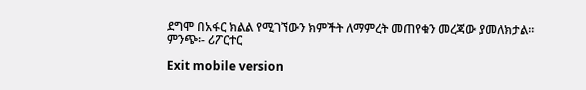ደግሞ በአፋር ክልል የሚገኘውን ክምችት ለማምረት መጠየቁን መረጃው ያመለክታል።
ምንጭ፡- ሪፖርተር

Exit mobile version